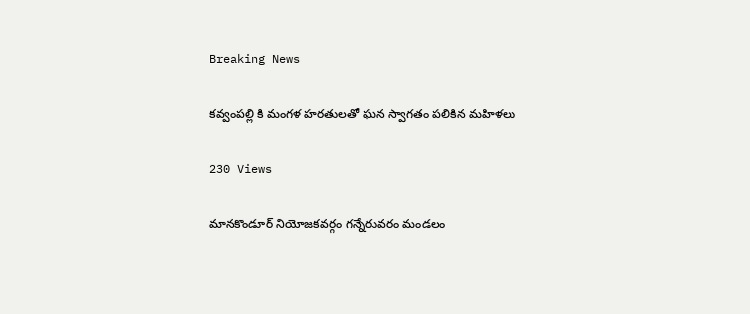Breaking News

కవ్వంపల్లి కి మంగళ హరతులతో ఘన స్వాగతం పలికిన మహిళలు

230 Views

మానకొండూర్ నియోజకవర్గం గన్నేరువరం మండలం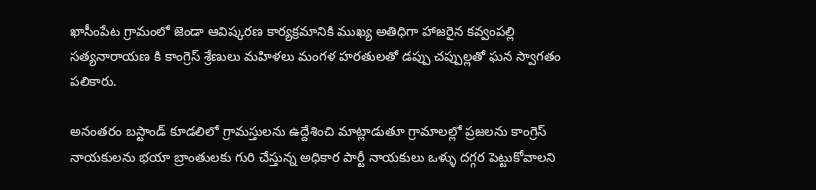ఖాసీంపేట గ్రామంలో జెండా ఆవిష్కరణ కార్యక్రమానికి ముఖ్య అతిధిగా హాజరైన కవ్వంపల్లి సత్యనారాయణ కి కాంగ్రెస్ శ్రేణులు మహిళలు మంగళ హరతులతో డప్పు చప్పుల్లతో ఘన స్వాగతం పలికారు.

అనంతరం బస్టాండ్ కూడలిలో గ్రామస్తులను ఉద్దేశించి మాట్లాడుతూ గ్రామాలల్లో ప్రజలను కాంగ్రెస్ నాయకులను భయా బ్రాంతులకు గురి చేస్తున్న అధికార పార్టీ నాయకులు ఒళ్ళు దగ్గర పెట్టుకోవాలని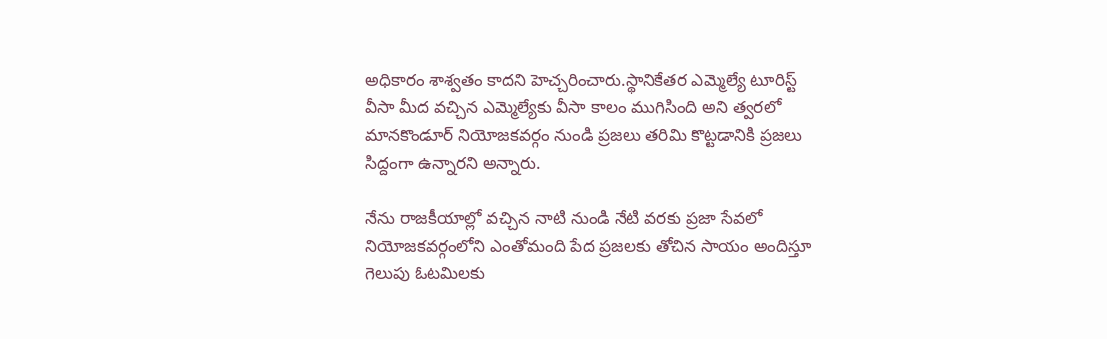అధికారం శాశ్వతం కాదని హెచ్చరించారు.స్థానికేతర ఎమ్మెల్యే టూరిస్ట్ వీసా మీద వచ్చిన ఎమ్మెల్యేకు వీసా కాలం ముగిసింది అని త్వరలో మానకొండూర్ నియోజకవర్గం నుండి ప్రజలు తరిమి కొట్టడానికి ప్రజలు సిద్దంగా ఉన్నారని అన్నారు.

నేను రాజకీయాల్లో వచ్చిన నాటి నుండి నేటి వరకు ప్రజా సేవలో నియోజకవర్గంలోని ఎంతోమంది పేద ప్రజలకు తోచిన సాయం అందిస్తూ గెలుపు ఓటమిలకు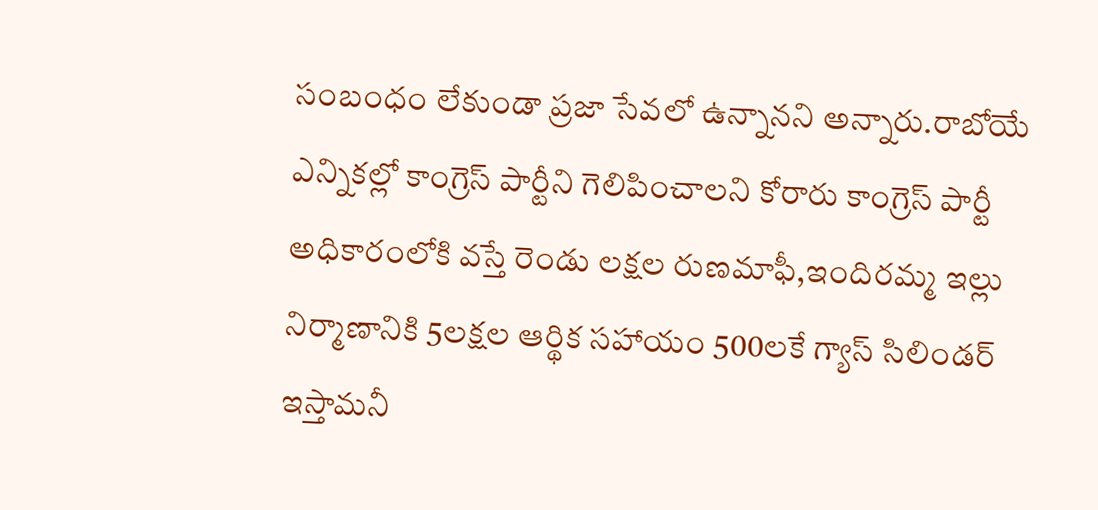సంబంధం లేకుండా ప్రజా సేవలో ఉన్నానని అన్నారు.రాబోయే ఎన్నికల్లో కాంగ్రెస్ పార్టీని గెలిపించాలని కోరారు కాంగ్రెస్ పార్టీ అధికారంలోకి వస్తే రెండు లక్షల రుణమాఫీ,ఇందిరమ్మ ఇల్లు నిర్మాణానికి 5లక్షల ఆర్థిక సహాయం 500లకే గ్యాస్ సిలిండర్ ఇస్తామనీ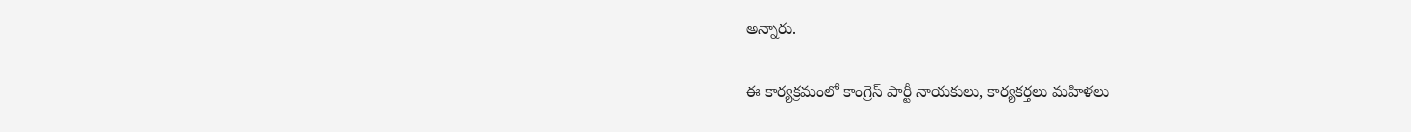అన్నారు.

ఈ కార్యక్రమంలో కాంగ్రెస్ పార్టీ నాయకులు, కార్యకర్తలు మహిళలు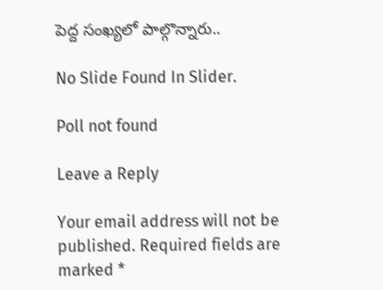పెద్ద సంఖ్యలో పాల్గొన్నారు..

No Slide Found In Slider.

Poll not found

Leave a Reply

Your email address will not be published. Required fields are marked *